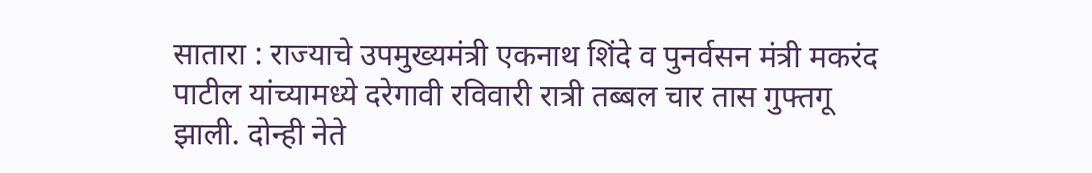सातारा : राज्याचे उपमुख्यमंत्री एकनाथ शिंदे व पुनर्वसन मंत्री मकरंद पाटील यांच्यामध्ये दरेगावी रविवारी रात्री तब्बल चार तास गुफ्तगू झाली. दोन्ही नेते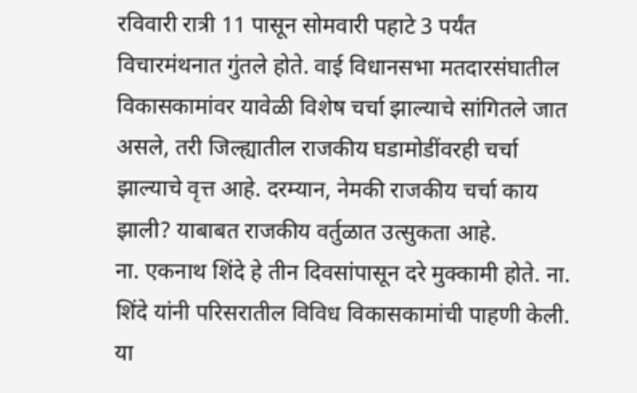रविवारी रात्री 11 पासून सोमवारी पहाटे 3 पर्यंत विचारमंथनात गुंतले होते. वाई विधानसभा मतदारसंघातील विकासकामांवर यावेळी विशेष चर्चा झाल्याचे सांगितले जात असले, तरी जिल्ह्यातील राजकीय घडामोडींवरही चर्चा झाल्याचे वृत्त आहे. दरम्यान, नेमकी राजकीय चर्चा काय झाली? याबाबत राजकीय वर्तुळात उत्सुकता आहे.
ना. एकनाथ शिंदे हे तीन दिवसांपासून दरे मुक्कामी होते. ना. शिंदे यांनी परिसरातील विविध विकासकामांची पाहणी केली. या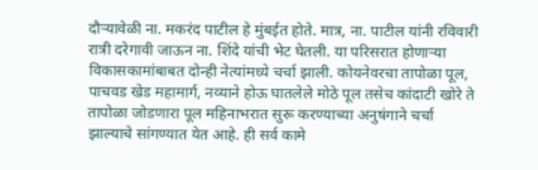दौऱ्यावेळी ना. मकरंद पाटील हे मुंबईत होते. मात्र, ना. पाटील यांनी रविवारी रात्री दरेगावी जाऊन ना. शिंदे यांची भेट घेतली. या परिसरात होणाऱ्या विकासकामांबाबत दोन्ही नेत्यांमध्ये चर्चा झाली. कोयनेवरचा तापोळा पूल, पाचवड खेड महामार्ग, नव्याने होऊ घातलेले मोठे पूल तसेच कांदाटी खोरे ते तापोळा जोडणारा पूल महिनाभरात सुरू करण्याच्या अनुषंगाने चर्चा झाल्याचे सांगण्यात येत आहे. ही सर्व कामे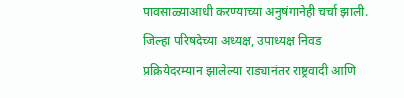पावसाळ्याआधी करण्याच्या अनुषंगानेही चर्चा झाली.
जिल्हा परिषदेच्या अध्यक्ष, उपाध्यक्ष निवड प्रक्रियेदरम्यान झालेल्या राड्यानंतर राष्ट्रवादी आणि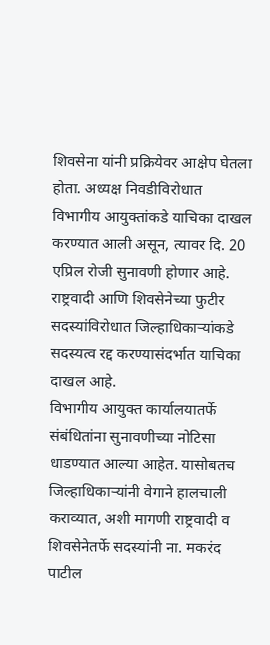शिवसेना यांनी प्रक्रियेवर आक्षेप घेतला होता. अध्यक्ष निवडीविरोधात विभागीय आयुक्तांकडे याचिका दाखल करण्यात आली असून, त्यावर दि. 20 एप्रिल रोजी सुनावणी होणार आहे. राष्ट्रवादी आणि शिवसेनेच्या फुटीर सदस्यांविरोधात जिल्हाधिकाऱ्यांकडे सदस्यत्व रद्द करण्यासंदर्भात याचिका दाखल आहे.
विभागीय आयुक्त कार्यालयातर्फे संबंधितांना सुनावणीच्या नोटिसा धाडण्यात आल्या आहेत. यासोबतच जिल्हाधिकाऱ्यांनी वेगाने हालचाली कराव्यात, अशी मागणी राष्ट्रवादी व शिवसेनेतर्फे सदस्यांनी ना. मकरंद पाटील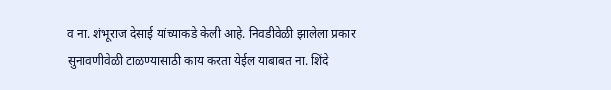व ना. शंभूराज देसाई यांच्याकडे केली आहे. निवडीवेळी झालेला प्रकार सुनावणीवेळी टाळण्यासाठी काय करता येईल याबाबत ना. शिंदे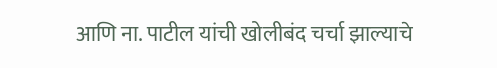आणि ना. पाटील यांची खोलीबंद चर्चा झाल्याचे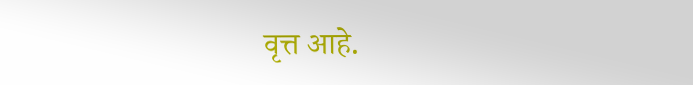वृत्त आहे.